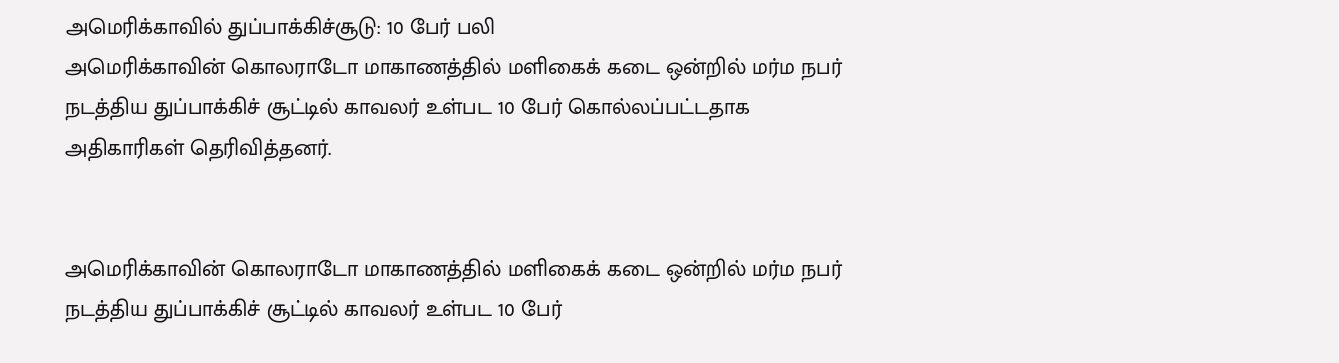அமெரிக்காவில் துப்பாக்கிச்சூடு: 10 பேர் பலி
அமெரிக்காவின் கொலராடோ மாகாணத்தில் மளிகைக் கடை ஒன்றில் மர்ம நபர் நடத்திய துப்பாக்கிச் சூட்டில் காவலர் உள்பட 10 பேர் கொல்லப்பட்டதாக அதிகாரிகள் தெரிவித்தனர்.


அமெரிக்காவின் கொலராடோ மாகாணத்தில் மளிகைக் கடை ஒன்றில் மர்ம நபர் நடத்திய துப்பாக்கிச் சூட்டில் காவலர் உள்பட 10 பேர்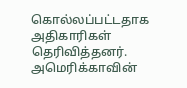கொல்லப்பட்டதாக அதிகாரிகள் தெரிவித்தனர்.
அமெரிக்காவின்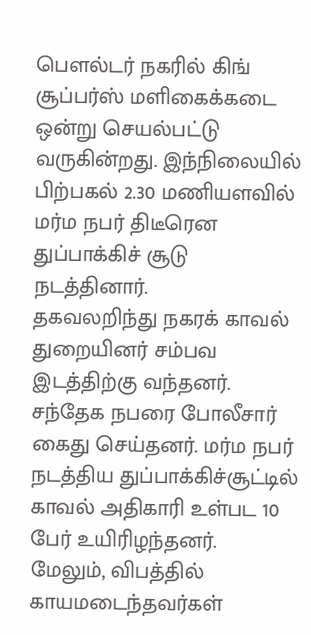பௌல்டர் நகரில் கிங் சூப்பர்ஸ் மளிகைக்கடை ஒன்று செயல்பட்டு வருகின்றது. இந்நிலையில் பிற்பகல் 2.30 மணியளவில் மர்ம நபர் திடீரென துப்பாக்கிச் சூடு நடத்தினார்.
தகவலறிந்து நகரக் காவல் துறையினர் சம்பவ இடத்திற்கு வந்தனர். சந்தேக நபரை போலீசார் கைது செய்தனர். மர்ம நபர் நடத்திய துப்பாக்கிச்சூட்டில் காவல் அதிகாரி உள்பட 10 பேர் உயிரிழந்தனர்.
மேலும், விபத்தில் காயமடைந்தவர்கள்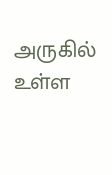அருகில் உள்ள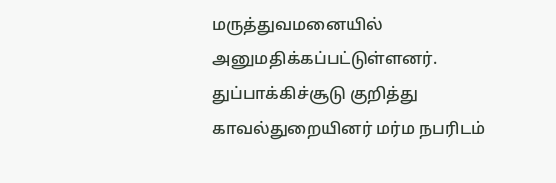மருத்துவமனையில் அனுமதிக்கப்பட்டுள்ளனர். துப்பாக்கிச்சூடு குறித்து காவல்துறையினர் மர்ம நபரிடம்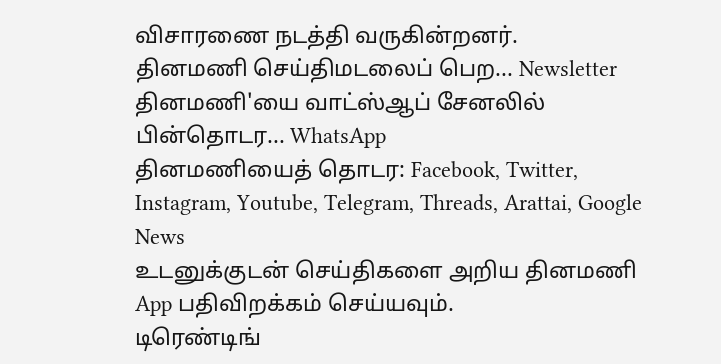விசாரணை நடத்தி வருகின்றனர்.
தினமணி செய்திமடலைப் பெற... Newsletter
தினமணி'யை வாட்ஸ்ஆப் சேனலில் பின்தொடர... WhatsApp
தினமணியைத் தொடர: Facebook, Twitter, Instagram, Youtube, Telegram, Threads, Arattai, Google News
உடனுக்குடன் செய்திகளை அறிய தினமணி App பதிவிறக்கம் செய்யவும்.
டிரெண்டிங்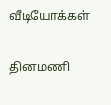வீடியோக்கள்

தினமணி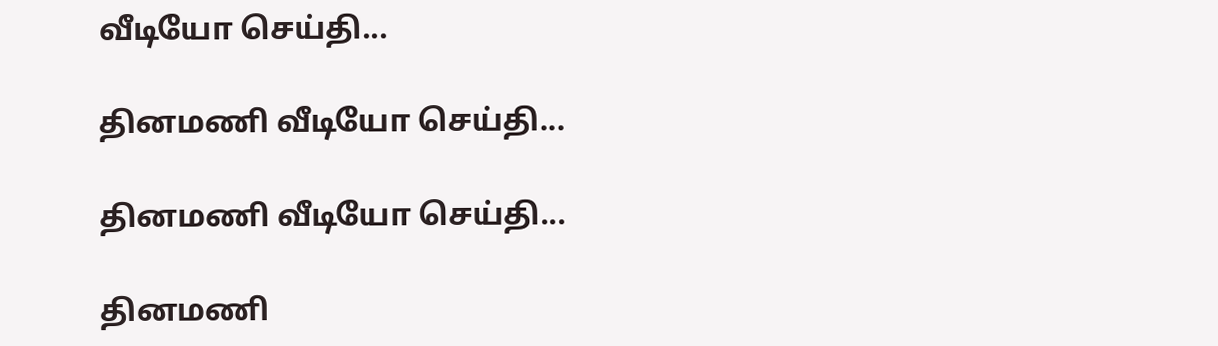வீடியோ செய்தி...

தினமணி வீடியோ செய்தி...

தினமணி வீடியோ செய்தி...

தினமணி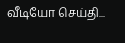வீடியோ செய்தி...